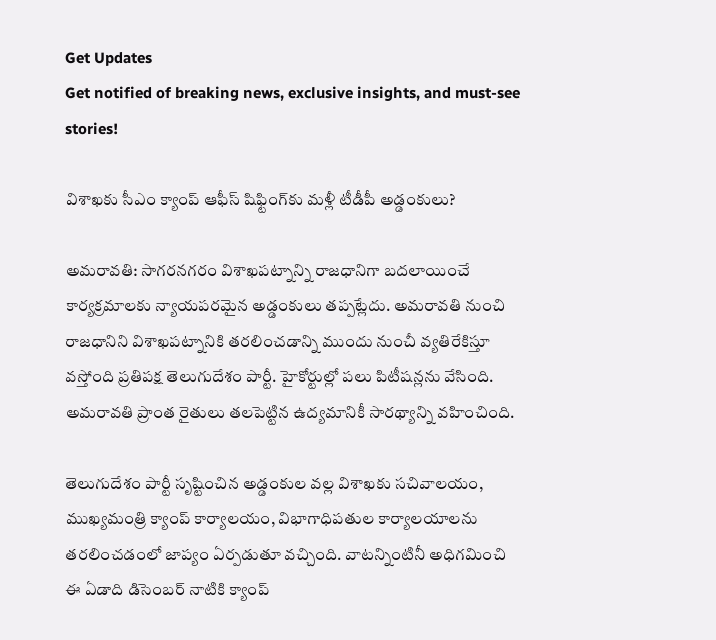Get Updates
Get notified of breaking news, exclusive insights, and must-see stories!

విశాఖకు సీఎం క్యాంప్ ఆఫీస్ షిఫ్టింగ్‌‌కు మళ్లీ టీడీపీ అడ్డంకులు?

అమరావతి: సాగరనగరం విశాఖపట్నాన్ని రాజధానిగా బదలాయించే కార్యక్రమాలకు న్యాయపరమైన అడ్డంకులు తప్పట్లేదు. అమరావతి నుంచి రాజధానిని విశాఖపట్నానికి తరలించడాన్ని ముందు నుంచీ వ్యతిరేకిస్తూ వస్తోంది ప్రతిపక్ష తెలుగుదేశం పార్టీ. హైకోర్టుల్లో పలు పిటీషన్లను వేసింది. అమరావతి ప్రాంత రైతులు తలపెట్టిన ఉద్యమానికీ సారథ్యాన్ని వహించింది.

తెలుగుదేశం పార్టీ సృష్టించిన అడ్డంకుల వల్ల విశాఖకు సచివాలయం, ముఖ్యమంత్రి క్యాంప్ కార్యాలయం, విభాగాధిపతుల కార్యాలయాలను తరలించడంలో జాప్యం ఏర్పడుతూ వచ్చింది. వాటన్నింటినీ అధిగమించి ఈ ఏడాది డిసెంబర్ నాటికి క్యాంప్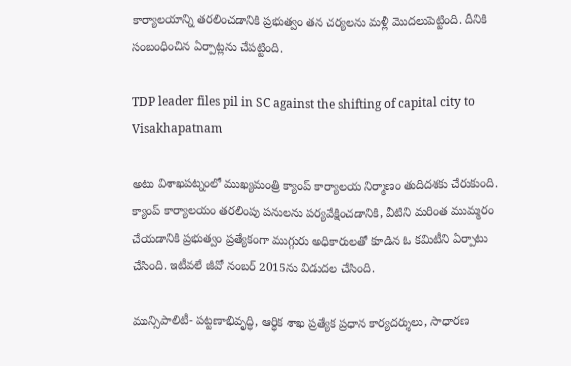కార్యాలయాన్ని తరలించడానికి ప్రభుత్వం తన చర్యలను మళ్లీ మొదలుపెట్టింది. దీనికి సంబంధించిన ఏర్పాట్లను చేపట్టింది.

TDP leader files pil in SC against the shifting of capital city to Visakhapatnam

అటు విశాఖపట్నంలో ముఖ్యమంత్రి క్యాంప్ కార్యాలయ నిర్మాణం తుదిదశకు చేరుకుంది. క్యాంప్ కార్యాలయం తరలింపు పనులను పర్యవేక్షించడానికి, వీటిని మరింత ముమ్మరం చేయడానికి ప్రభుత్వం ప్రత్యేకంగా ముగ్గురు అధికారులతో కూడిన ఓ కమిటీని ఏర్పాటు చేసింది. ఇటీవలే జీవో నంబర్ 2015ను విడుదల చేసింది.

మున్సిపాలిటీ- పట్టణాభివృద్ధి, ఆర్ధిక శాఖ ప్రత్యేక ప్రధాన కార్యదర్శులు, సాధారణ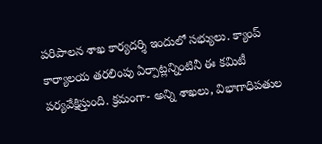పరిపాలన శాఖ కార్యదర్శి ఇందులో సభ్యులు. క్యాంప్ కార్యాలయ తరలింపు ఏర్పాట్లన్నింటినీ ఈ కమిటీ పర్యవేక్షిస్తుంది. క్రమంగా- అన్ని శాఖలు, విభాగాధిపతుల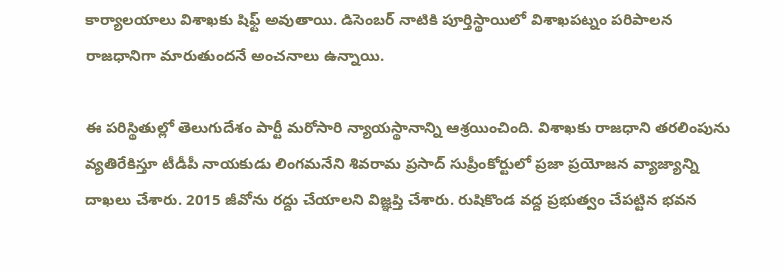కార్యాలయాలు విశాఖకు షిఫ్ట్ అవుతాయి. డిసెంబర్ నాటికి పూర్తిస్థాయిలో విశాఖపట్నం పరిపాలన రాజధానిగా మారుతుందనే అంచనాలు ఉన్నాయి.

ఈ పరిస్థితుల్లో తెలుగుదేశం పార్టీ మరోసారి న్యాయస్థానాన్ని ఆశ్రయించింది. విశాఖకు రాజధాని తరలింపును వ్యతిరేకిస్తూ టీడీపీ నాయకుడు లింగమనేని శివరామ ప్రసాద్ సుప్రీంకోర్టులో ప్రజా ప్రయోజన వ్యాజ్యాన్ని దాఖలు చేశారు. 2015 జీవోను రద్దు చేయాలని విజ్ఞప్తి చేశారు. రుషికొండ వద్ద ప్రభుత్వం చేపట్టిన భవన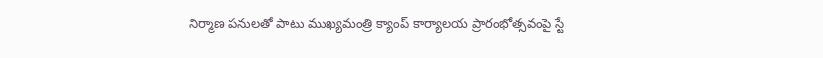నిర్మాణ పనులతో పాటు ముఖ్యమంత్రి క్యాంప్ కార్యాలయ ప్రారంభోత్సవంపై స్టే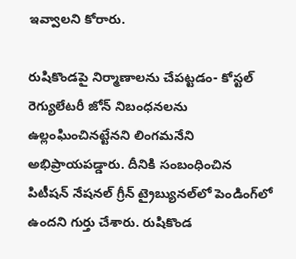ఇవ్వాలని కోరారు.

రుషికొండపై నిర్మాణాలను చేపట్టడం- కోస్టల్ రెగ్యులేటరీ జోన్ నిబంధనలను ఉల్లంఘించినట్టేనని లింగమనేని అభిప్రాయపడ్డారు. దీనికి సంబంధించిన పిటీషన్ నేషనల్ గ్రీన్ ట్రైబ్యునల్‌లో పెండింగ్‌లో ఉందని గుర్తు చేశారు. రుషికొండ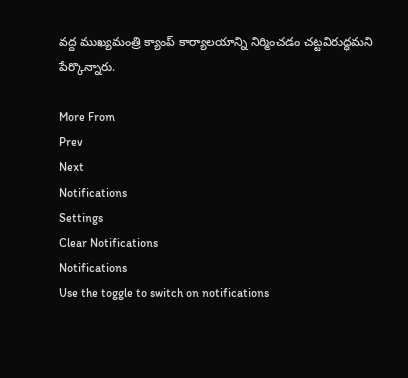వద్ద ముఖ్యమంత్రి క్యాంప్ కార్యాలయాన్ని నిర్మించడం చట్టవిరుద్ధమని పేర్కొన్నారు.

More From
Prev
Next
Notifications
Settings
Clear Notifications
Notifications
Use the toggle to switch on notifications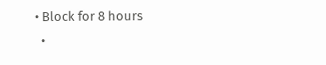• Block for 8 hours
  •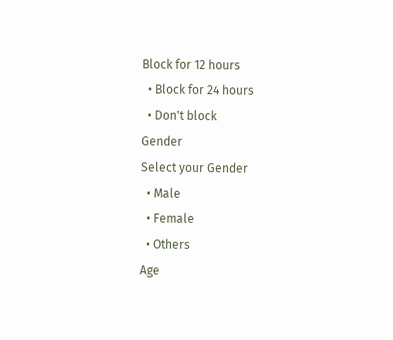Block for 12 hours
  • Block for 24 hours
  • Don't block
Gender
Select your Gender
  • Male
  • Female
  • Others
Age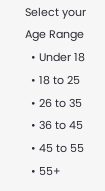Select your Age Range
  • Under 18
  • 18 to 25
  • 26 to 35
  • 36 to 45
  • 45 to 55
  • 55+